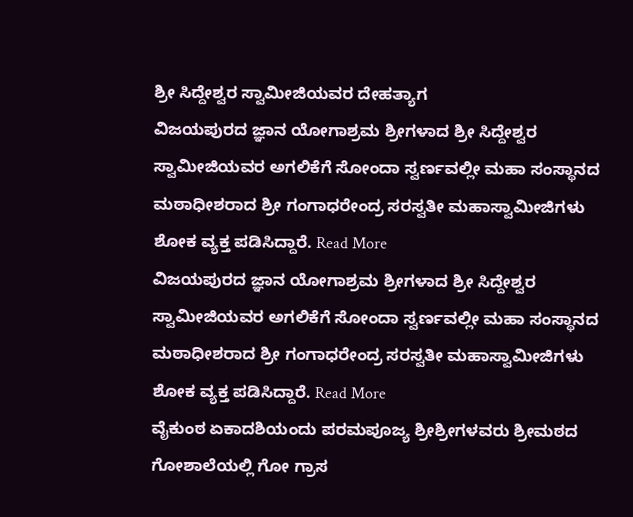ಶ್ರೀ ಸಿದ್ದೇಶ್ವರ ಸ್ವಾಮೀಜಿಯವರ ದೇಹತ್ಯಾಗ
ವಿಜಯಪುರದ ಜ್ಞಾನ ಯೋಗಾಶ್ರಮ ಶ್ರೀಗಳಾದ ಶ್ರೀ ಸಿದ್ದೇಶ್ವರ ಸ್ವಾಮೀಜಿಯವರ ಅಗಲಿಕೆಗೆ ಸೋಂದಾ ಸ್ವರ್ಣವಲ್ಲೀ ಮಹಾ ಸಂಸ್ಥಾನದ ಮಠಾಧೀಶರಾದ ಶ್ರೀ ಗಂಗಾಧರೇಂದ್ರ ಸರಸ್ವತೀ ಮಹಾಸ್ವಾಮೀಜಿಗಳು ಶೋಕ ವ್ಯಕ್ತ ಪಡಿಸಿದ್ದಾರೆ. Read More
ವಿಜಯಪುರದ ಜ್ಞಾನ ಯೋಗಾಶ್ರಮ ಶ್ರೀಗಳಾದ ಶ್ರೀ ಸಿದ್ದೇಶ್ವರ ಸ್ವಾಮೀಜಿಯವರ ಅಗಲಿಕೆಗೆ ಸೋಂದಾ ಸ್ವರ್ಣವಲ್ಲೀ ಮಹಾ ಸಂಸ್ಥಾನದ ಮಠಾಧೀಶರಾದ ಶ್ರೀ ಗಂಗಾಧರೇಂದ್ರ ಸರಸ್ವತೀ ಮಹಾಸ್ವಾಮೀಜಿಗಳು ಶೋಕ ವ್ಯಕ್ತ ಪಡಿಸಿದ್ದಾರೆ. Read More
ವೈಕುಂಠ ಏಕಾದಶಿಯಂದು ಪರಮಪೂಜ್ಯ ಶ್ರೀಶ್ರೀಗಳವರು ಶ್ರೀಮಠದ ಗೋಶಾಲೆಯಲ್ಲಿ ಗೋ ಗ್ರಾಸ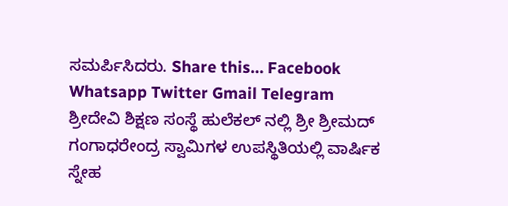ಸಮರ್ಪಿಸಿದರು. Share this… Facebook Whatsapp Twitter Gmail Telegram
ಶ್ರೀದೇವಿ ಶಿಕ್ಷಣ ಸಂಸ್ಥೆ ಹುಲೆಕಲ್ ನಲ್ಲಿ ಶ್ರೀ ಶ್ರೀಮದ್ ಗಂಗಾಧರೇಂದ್ರ ಸ್ವಾಮಿಗಳ ಉಪಸ್ಥಿತಿಯಲ್ಲಿ ವಾರ್ಷಿಕ ಸ್ನೇಹ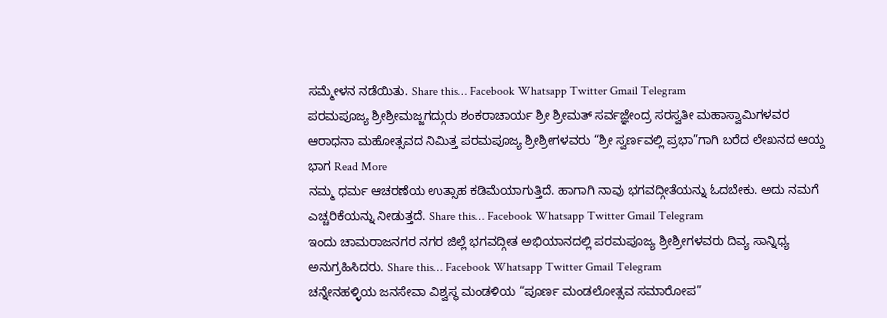ಸಮ್ಮೇಳನ ನಡೆಯಿತು. Share this… Facebook Whatsapp Twitter Gmail Telegram
ಪರಮಪೂಜ್ಯ ಶ್ರೀಶ್ರೀಮಜ್ಜಗದ್ಗುರು ಶಂಕರಾಚಾರ್ಯ ಶ್ರೀ ಶ್ರೀಮತ್ ಸರ್ವಜ್ಞೇಂದ್ರ ಸರಸ್ವತೀ ಮಹಾಸ್ವಾಮಿಗಳವರ ಆರಾಧನಾ ಮಹೋತ್ಸವದ ನಿಮಿತ್ತ ಪರಮಪೂಜ್ಯ ಶ್ರೀಶ್ರೀಗಳವರು “ಶ್ರೀ ಸ್ವರ್ಣವಲ್ಲಿ ಪ್ರಭಾ”ಗಾಗಿ ಬರೆದ ಲೇಖನದ ಆಯ್ದ ಭಾಗ Read More
ನಮ್ಮ ಧರ್ಮ ಆಚರಣೆಯ ಉತ್ಸಾಹ ಕಡಿಮೆಯಾಗುತ್ತಿದೆ. ಹಾಗಾಗಿ ನಾವು ಭಗವದ್ಗೀತೆಯನ್ನು ಓದಬೇಕು. ಅದು ನಮಗೆ ಎಚ್ಚರಿಕೆಯನ್ನು ನೀಡುತ್ತದೆ. Share this… Facebook Whatsapp Twitter Gmail Telegram
ಇಂದು ಚಾಮರಾಜನಗರ ನಗರ ಜಿಲ್ಲೆ ಭಗವದ್ಗೀತ ಅಭಿಯಾನದಲ್ಲಿ ಪರಮಪೂಜ್ಯ ಶ್ರೀಶ್ರೀಗಳವರು ದಿವ್ಯ ಸಾನ್ನಿಧ್ಯ ಅನುಗ್ರಹಿಸಿದರು. Share this… Facebook Whatsapp Twitter Gmail Telegram
ಚನ್ನೇನಹಳ್ಳಿಯ ಜನಸೇವಾ ವಿಶ್ವಸ್ಥ ಮಂಡಳಿಯ “ಪೂರ್ಣ ಮಂಡಲೋತ್ಸವ ಸಮಾರೋಪ”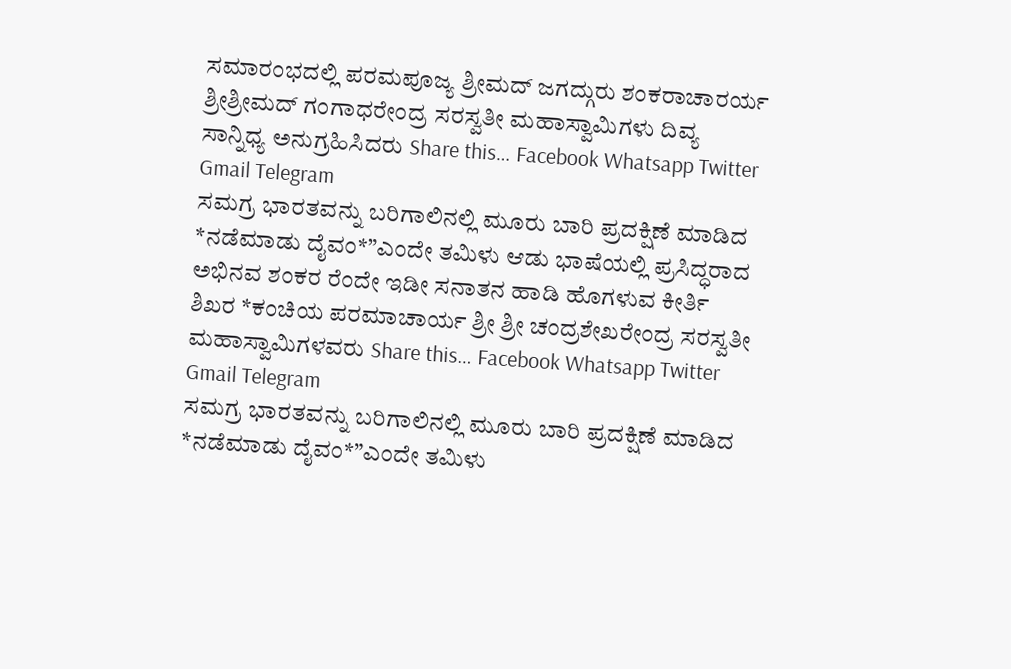ಸಮಾರಂಭದಲ್ಲಿ ಪರಮಪೂಜ್ಯ ಶ್ರೀಮದ್ ಜಗದ್ಗುರು ಶಂಕರಾಚಾರರ್ಯ ಶ್ರೀಶ್ರೀಮದ್ ಗಂಗಾಧರೇಂದ್ರ ಸರಸ್ವತೀ ಮಹಾಸ್ವಾಮಿಗಳು ದಿವ್ಯ ಸಾನ್ನಿಧ್ಯ ಅನುಗ್ರಹಿಸಿದರು Share this… Facebook Whatsapp Twitter Gmail Telegram
ಸಮಗ್ರ ಭಾರತವನ್ನು ಬರಿಗಾಲಿನಲ್ಲಿ ಮೂರು ಬಾರಿ ಪ್ರದಕ್ಷಿಣೆ ಮಾಡಿದ *ನಡೆಮಾಡು ದೈವಂ*”ಎಂದೇ ತಮಿಳು ಆಡು ಭಾಷೆಯಲ್ಲಿ ಪ್ರಸಿದ್ಧರಾದ ಅಭಿನವ ಶಂಕರ ರೆಂದೇ ಇಡೀ ಸನಾತನ ಹಾಡಿ ಹೊಗಳುವ ಕೀರ್ತಿ ಶಿಖರ *ಕಂಚಿಯ ಪರಮಾಚಾರ್ಯ ಶ್ರೀ ಶ್ರೀ ಚಂದ್ರಶೇಖರೇಂದ್ರ ಸರಸ್ವತೀ ಮಹಾಸ್ವಾಮಿಗಳವರು Share this… Facebook Whatsapp Twitter Gmail Telegram
ಸಮಗ್ರ ಭಾರತವನ್ನು ಬರಿಗಾಲಿನಲ್ಲಿ ಮೂರು ಬಾರಿ ಪ್ರದಕ್ಷಿಣೆ ಮಾಡಿದ *ನಡೆಮಾಡು ದೈವಂ*”ಎಂದೇ ತಮಿಳು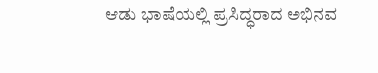ಆಡು ಭಾಷೆಯಲ್ಲಿ ಪ್ರಸಿದ್ಧರಾದ ಅಭಿನವ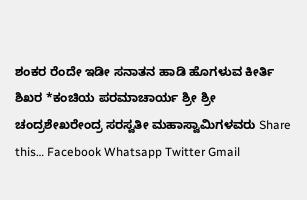ಶಂಕರ ರೆಂದೇ ಇಡೀ ಸನಾತನ ಹಾಡಿ ಹೊಗಳುವ ಕೀರ್ತಿ ಶಿಖರ *ಕಂಚಿಯ ಪರಮಾಚಾರ್ಯ ಶ್ರೀ ಶ್ರೀ ಚಂದ್ರಶೇಖರೇಂದ್ರ ಸರಸ್ವತೀ ಮಹಾಸ್ವಾಮಿಗಳವರು Share this… Facebook Whatsapp Twitter Gmail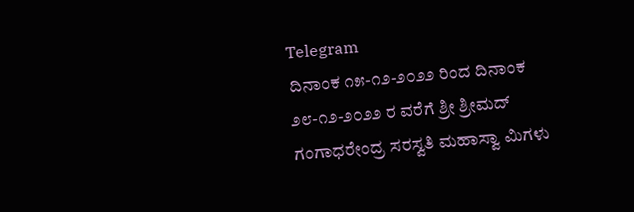Telegram
ದಿನಾಂಕ ೧೫-೧೨-೨೦೨೨ ರಿಂದ ದಿನಾಂಕ ೨೮-೧೨-೨೦೨೨ ರ ವರೆಗೆ ಶ್ರೀ ಶ್ರೀಮದ್ ಗಂಗಾಧರೇಂದ್ರ ಸರಸ್ವತಿ ಮಹಾಸ್ವಾ ಮಿಗಳು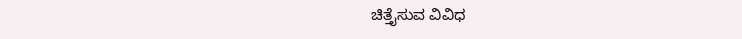ಚಿತ್ತೈಸುವ ವಿವಿಧ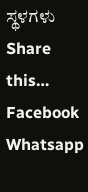ಸ್ಥಳಗಳು Share this… Facebook Whatsapp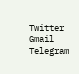Twitter Gmail Telegram